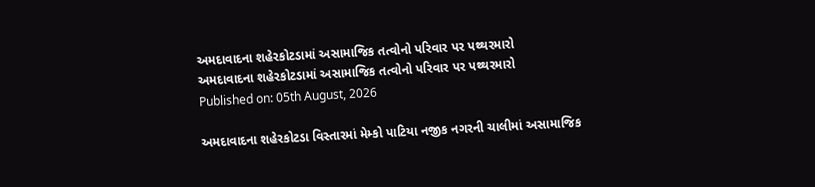અમદાવાદના શહેરકોટડામાં અસામાજિક તત્વોનો પરિવાર પર પથ્થરમારો
અમદાવાદના શહેરકોટડામાં અસામાજિક તત્વોનો પરિવાર પર પથ્થરમારો
Published on: 05th August, 2026

અમદાવાદના શહેરકોટડા વિસ્તારમાં મેમ્કો પાટિયા નજીક નગરની ચાલીમાં અસામાજિક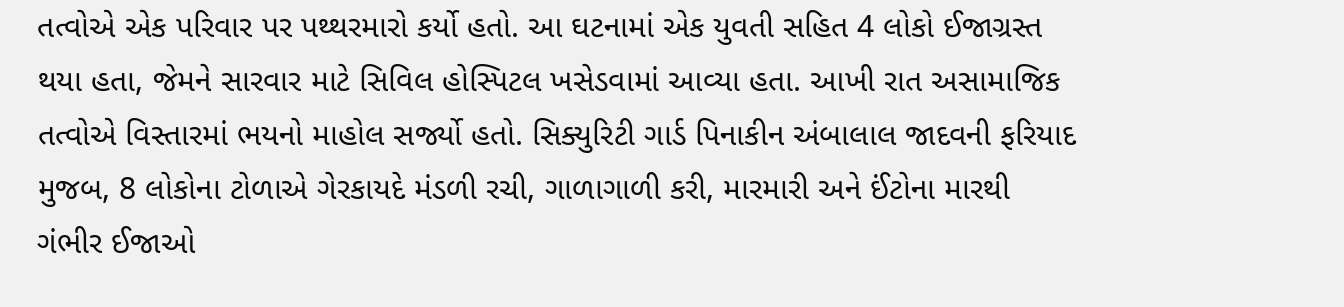તત્વોએ એક પરિવાર પર પથ્થરમારો કર્યો હતો. આ ઘટનામાં એક યુવતી સહિત 4 લોકો ઈજાગ્રસ્ત થયા હતા, જેમને સારવાર માટે સિવિલ હોસ્પિટલ ખસેડવામાં આવ્યા હતા. આખી રાત અસામાજિક તત્વોએ વિસ્તારમાં ભયનો માહોલ સર્જ્યો હતો. સિક્યુરિટી ગાર્ડ પિનાકીન અંબાલાલ જાદવની ફરિયાદ મુજબ, 8 લોકોના ટોળાએ ગેરકાયદે મંડળી રચી, ગાળાગાળી કરી, મારમારી અને ઈંટોના મારથી ગંભીર ઈજાઓ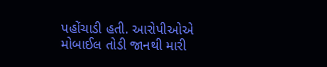પહોંચાડી હતી. આરોપીઓએ મોબાઈલ તોડી જાનથી મારી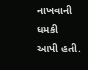નાખવાની ધમકી આપી હતી.